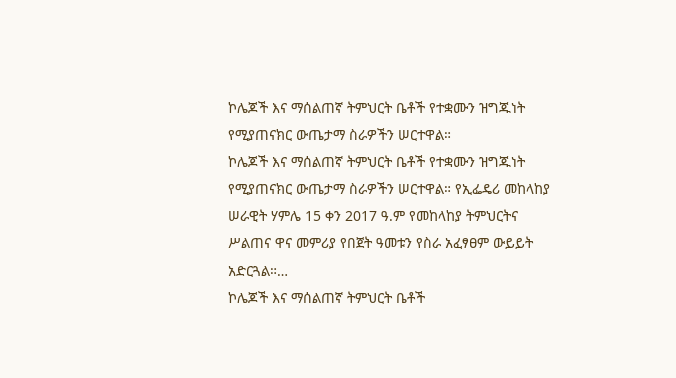ኮሌጆች እና ማሰልጠኛ ትምህርት ቤቶች የተቋሙን ዝግጁነት የሚያጠናክር ውጤታማ ስራዎችን ሠርተዋል።
ኮሌጆች እና ማሰልጠኛ ትምህርት ቤቶች የተቋሙን ዝግጁነት የሚያጠናክር ውጤታማ ስራዎችን ሠርተዋል። የኢፌዴሪ መከላከያ ሠራዊት ሃምሌ 15 ቀን 2017 ዓ.ም የመከላከያ ትምህርትና ሥልጠና ዋና መምሪያ የበጀት ዓመቱን የስራ አፈፃፀም ውይይት አድርጓል።…
ኮሌጆች እና ማሰልጠኛ ትምህርት ቤቶች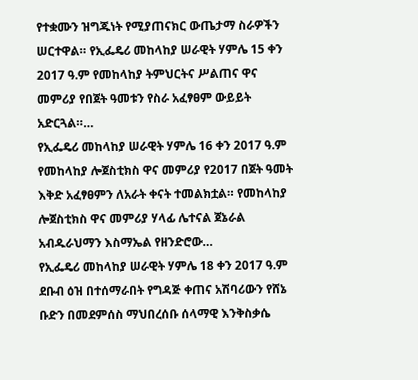የተቋሙን ዝግጁነት የሚያጠናክር ውጤታማ ስራዎችን ሠርተዋል። የኢፌዴሪ መከላከያ ሠራዊት ሃምሌ 15 ቀን 2017 ዓ.ም የመከላከያ ትምህርትና ሥልጠና ዋና መምሪያ የበጀት ዓመቱን የስራ አፈፃፀም ውይይት አድርጓል።…
የኢፌዴሪ መከላከያ ሠራዊት ሃምሌ 16 ቀን 2017 ዓ.ም የመከላከያ ሎጀስቲክስ ዋና መምሪያ የ2017 በጀት ዓመት እቅድ አፈፃፀምን ለአራት ቀናት ተመልክቷል። የመከላከያ ሎጀስቲክስ ዋና መምሪያ ሃላፊ ሌተናል ጀኔራል አብዱራህማን እስማኤል የዘንድሮው…
የኢፌዴሪ መከላከያ ሠራዊት ሃምሌ 18 ቀን 2017 ዓ.ም ደቡብ ዕዝ በተሰማራበት የግዳጅ ቀጠና አሽባሪውን የሸኔ ቡድን በመደምሰስ ማህበረሰቡ ሰላማዊ እንቅስቃሴ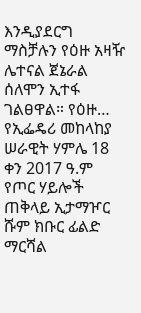እንዲያደርግ ማስቻሉን የዕዙ አዛዥ ሌተናል ጀኔራል ሰለሞን ኢተፋ ገልፀዋል። የዕዙ…
የኢፌዴሪ መከላከያ ሠራዊት ሃምሌ 18 ቀን 2017 ዓ.ም የጦር ሃይሎች ጠቅላይ ኢታማዦር ሹም ክቡር ፊልድ ማርሻል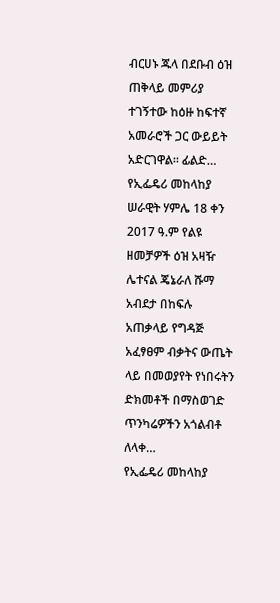ብርሀኑ ጁላ በደቡብ ዕዝ ጠቅላይ መምሪያ ተገኝተው ከዕዙ ከፍተኛ አመራሮች ጋር ውይይት አድርገዋል። ፊልድ…
የኢፌዴሪ መከላከያ ሠራዊት ሃምሌ 18 ቀን 2017 ዓ.ም የልዩ ዘመቻዎች ዕዝ አዛዥ ሌተናል ጄኔራለ ሹማ አብደታ በከፍሉ አጠቃላይ የግዳጅ አፈፃፀም ብቃትና ውጤት ላይ በመወያየት የነበሩትን ድክመቶች በማስወገድ ጥንካሬዎችን አጎልብቶ ለላቀ…
የኢፌዴሪ መከላከያ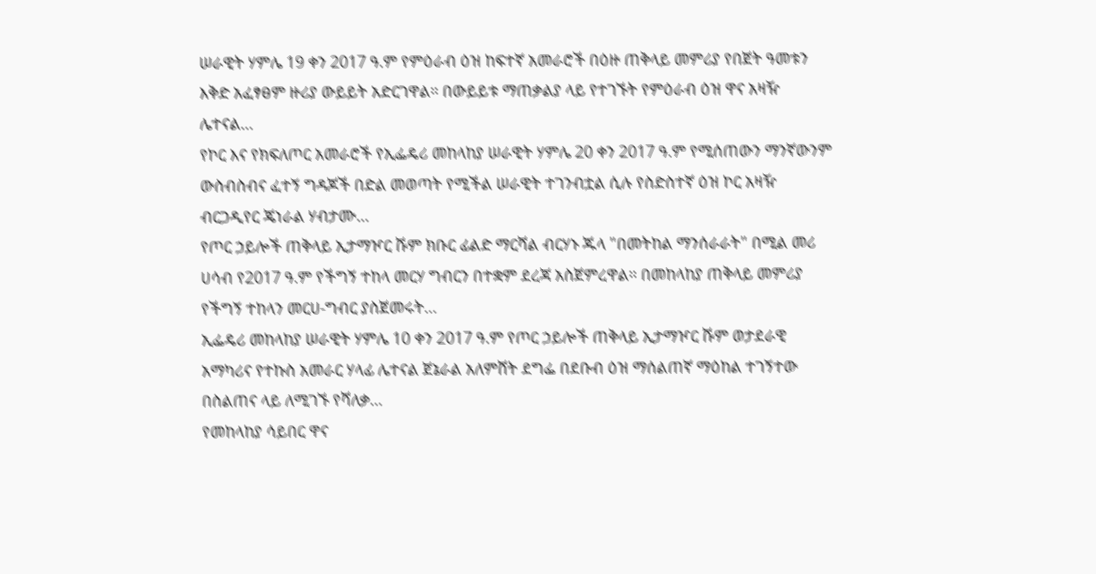ሠራዊት ሃምሌ 19 ቀን 2017 ዓ.ም የምዕራብ ዕዝ ከፍተኛ አመራሮች በዕዙ ጠቅላይ መምሪያ የበጀት ዓመቱን እቅድ አፈፃፀም ዙሪያ ውይይት አድርገዋል። በውይይቱ ማጠቃልያ ላይ የተገኙት የምዕራብ ዕዝ ዋና አዛዥ ሌተናል…
የኮር እና የክፍለጦር አመራሮች የኢፌዴሪ መከላከያ ሠራዊት ሃምሌ 20 ቀን 2017 ዓ.ም የሚሰጠውን ማንኛውንም ውስብስብና ፈተኝ ግዳጆች በድል መወጣት የሚችል ሠራዊት ተገንብቷል ሲሉ የስድስተኛ ዕዝ ኮር አዛዥ ብርጋዲየር ጄነራል ሃብታሙ…
የጦር ኃይሎች ጠቅላይ ኢታማዦር ሹም ክቡር ፊልድ ማርሻል ብርሃኑ ጁላ "በመትከል ማንሰራራት" በሚል መሪ ሀሳብ የ2017 ዓ.ም የችግኝ ተከላ መርሃ ግብርን በተቋም ደረጃ አስጀምረዋል። በመከላከያ ጠቅላይ መምሪያ የችግኝ ተከላን መርሀ-ግብር ያስጀመሩት…
ኢፌዴሪ መከላከያ ሠራዊት ሃምሌ 10 ቀን 2017 ዓ.ም የጦር ኃይሎች ጠቅላይ ኢታማዦር ሹም ወታደራዊ አማካሪና የተኩስ አመራር ሃላፊ ሌተናል ጀኔራል አለምሸት ደግፌ በደቡብ ዕዝ ማሰልጠኛ ማዕከል ተገኝተው በስልጠና ላይ ለሚገኙ የሻለቃ…
የመከላከያ ሳይበር ዋና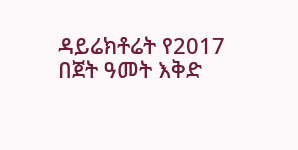ዳይሬክቶሬት የ2017 በጀት ዓመት እቅድ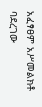አፈፃፀም አሥመልክቶ ባደረገው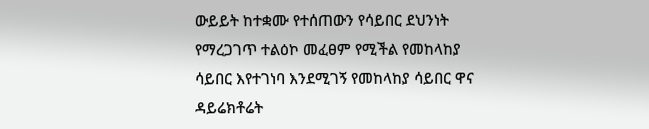ውይይት ከተቋሙ የተሰጠውን የሳይበር ደህንነት የማረጋገጥ ተልዕኮ መፈፀም የሚችል የመከላከያ ሳይበር እየተገነባ እንደሚገኝ የመከላከያ ሳይበር ዋና ዳይሬክቶሬት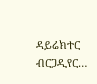ዳይሬክተር ብርጋዲየር…